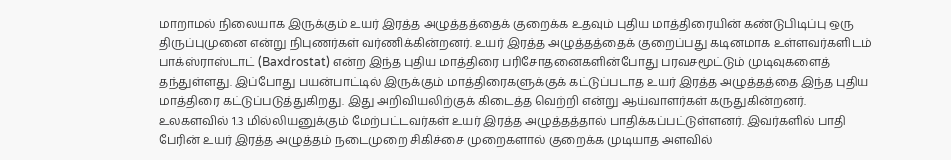மாறாமல் நிலையாக இருக்கும் உயர் இரத்த அழுத்தத்தைக் குறைக்க உதவும் புதிய மாத்திரையின் கண்டுபிடிப்பு ஒரு திருப்புமுனை என்று நிபுணர்கள் வர்ணிக்கின்றனர். உயர் இரத்த அழுத்தத்தைக் குறைப்பது கடினமாக உள்ளவர்களிடம் பாக்ஸ்ராஸ்டாட் (Baxdrostat) என்ற இந்த புதிய மாத்திரை பரிசோதனைகளின்போது பரவசமூட்டும் முடிவுகளைத் தந்துள்ளது. இப்போது பயன்பாட்டில் இருக்கும் மாத்திரைகளுக்குக் கட்டுப்படாத உயர் இரத்த அழுத்தத்தை இந்த புதிய மாத்திரை கட்டுப்படுத்துகிறது. இது அறிவியலிற்குக் கிடைத்த வெற்றி என்று ஆய்வாளர்கள் கருதுகின்றனர்.
உலகளவில் 1.3 மில்லியனுக்கும் மேற்பட்டவர்கள் உயர் இரத்த அழுத்தத்தால் பாதிக்கப்பட்டுள்ளனர். இவர்களில் பாதி பேரின் உயர் இரத்த அழுத்தம் நடைமுறை சிகிச்சை முறைகளால் குறைக்க முடியாத அளவில்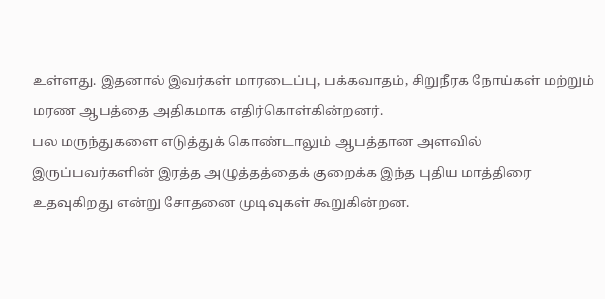உள்ளது. இதனால் இவர்கள் மாரடைப்பு, பக்கவாதம், சிறுநீரக நோய்கள் மற்றும் மரண ஆபத்தை அதிகமாக எதிர்கொள்கின்றனர்.
பல மருந்துகளை எடுத்துக் கொண்டாலும் ஆபத்தான அளவில் இருப்பவர்களின் இரத்த அழுத்தத்தைக் குறைக்க இந்த புதிய மாத்திரை உதவுகிறது என்று சோதனை முடிவுகள் கூறுகின்றன.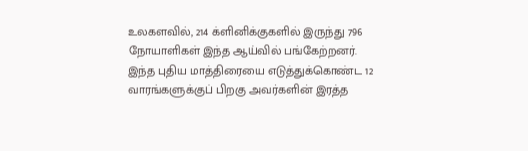உலகளவில், 214 க்ளினிக்குகளில் இருந்து 796 நோயாளிகள் இந்த ஆய்வில் பங்கேற்றனர்.
இந்த புதிய மாத்திரையை எடுத்துக்கொண்ட 12 வாரங்களுக்குப் பிறகு அவர்களின் இரத்த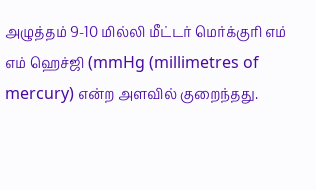அழுத்தம் 9-10 மில்லி மீட்டர் மெர்க்குரி எம் எம் ஹெச்ஜி (mmHg (millimetres of mercury) என்ற அளவில் குறைந்தது.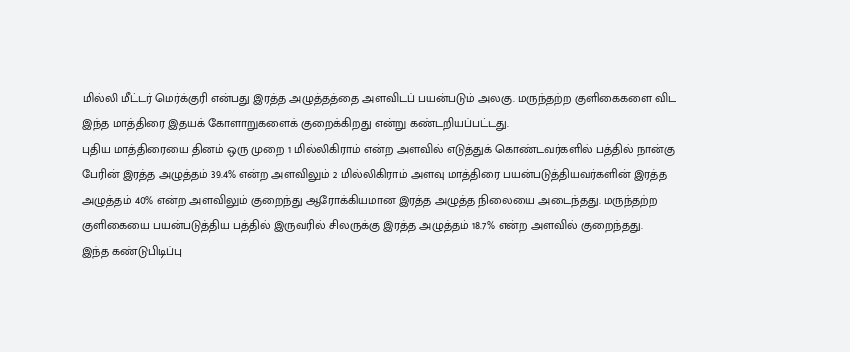மில்லி மீட்டர் மெர்க்குரி என்பது இரத்த அழுத்தத்தை அளவிடப் பயன்படும் அலகு. மருந்தற்ற குளிகைகளை விட இந்த மாத்திரை இதயக் கோளாறுகளைக் குறைக்கிறது என்று கண்டறியப்பட்டது.
புதிய மாத்திரையை தினம் ஒரு முறை 1 மில்லிகிராம் என்ற அளவில் எடுத்துக் கொண்டவர்களில் பத்தில் நான்கு பேரின் இரத்த அழுத்தம் 39.4% என்ற அளவிலும் 2 மில்லிகிராம் அளவு மாத்திரை பயன்படுத்தியவர்களின் இரத்த அழுத்தம் 40% என்ற அளவிலும் குறைந்து ஆரோக்கியமான இரத்த அழுத்த நிலையை அடைந்தது. மருந்தற்ற குளிகையை பயன்படுத்திய பத்தில் இருவரில் சிலருக்கு இரத்த அழுத்தம் 18.7% என்ற அளவில் குறைந்தது.
இந்த கண்டுபிடிப்பு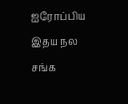ஐரோப்பிய இதய நல சங்க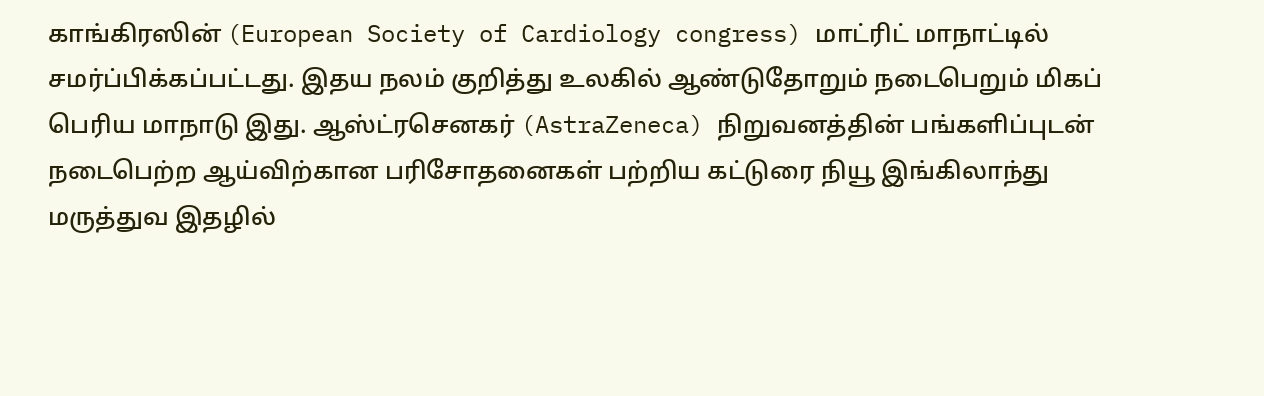காங்கிரஸின் (European Society of Cardiology congress) மாட்ரிட் மாநாட்டில் சமர்ப்பிக்கப்பட்டது. இதய நலம் குறித்து உலகில் ஆண்டுதோறும் நடைபெறும் மிகப் பெரிய மாநாடு இது. ஆஸ்ட்ரசெனகர் (AstraZeneca) நிறுவனத்தின் பங்களிப்புடன் நடைபெற்ற ஆய்விற்கான பரிசோதனைகள் பற்றிய கட்டுரை நியூ இங்கிலாந்து மருத்துவ இதழில்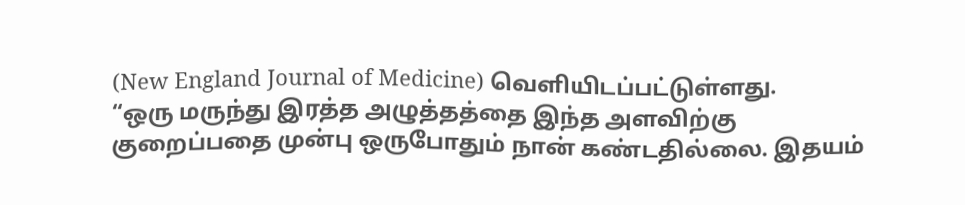(New England Journal of Medicine) வெளியிடப்பட்டுள்ளது.
“ஒரு மருந்து இரத்த அழுத்தத்தை இந்த அளவிற்கு குறைப்பதை முன்பு ஒருபோதும் நான் கண்டதில்லை. இதயம்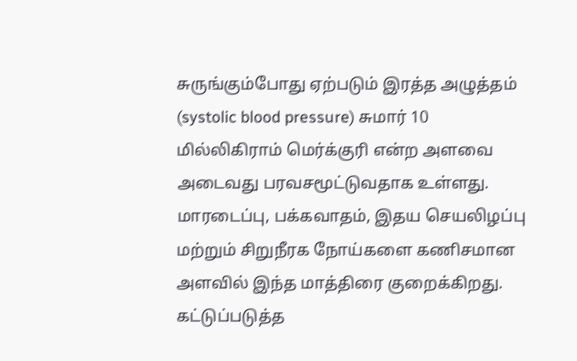சுருங்கும்போது ஏற்படும் இரத்த அழுத்தம் (systolic blood pressure) சுமார் 10 மில்லிகிராம் மெர்க்குரி என்ற அளவை அடைவது பரவசமூட்டுவதாக உள்ளது. மாரடைப்பு, பக்கவாதம், இதய செயலிழப்பு மற்றும் சிறுநீரக நோய்களை கணிசமான அளவில் இந்த மாத்திரை குறைக்கிறது. கட்டுப்படுத்த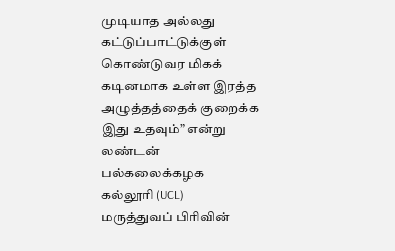முடியாத அல்லது கட்டுப்பாட்டுக்குள் கொண்டுவர மிகக் கடினமாக உள்ள இரத்த அழுத்தத்தைக் குறைக்க இது உதவும்” என்று லண்டன் பல்கலைக்கழக கல்லூரி (UCL) மருத்துவப் பிரிவின்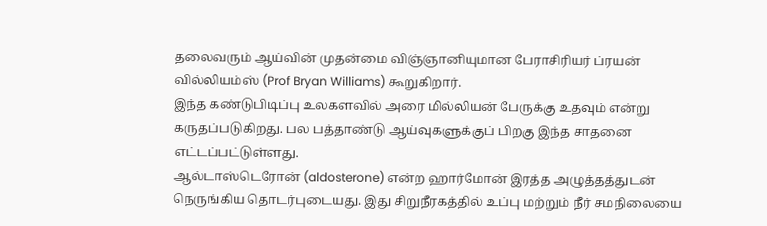தலைவரும் ஆய்வின் முதன்மை விஞ்ஞானியுமான பேராசிரியர் ப்ரயன் வில்லியம்ஸ் (Prof Bryan Williams) கூறுகிறார்.
இந்த கண்டுபிடிப்பு உலகளவில் அரை மில்லியன் பேருக்கு உதவும் என்று கருதப்படுகிறது. பல பத்தாண்டு ஆய்வுகளுக்குப் பிறகு இந்த சாதனை எட்டப்பட்டுள்ளது.
ஆல்டாஸ்டெரோன் (aldosterone) என்ற ஹார்மோன் இரத்த அழுத்தத்துடன் நெருங்கிய தொடர்புடையது. இது சிறுநீரகத்தில் உப்பு மற்றும் நீர் சமநிலையை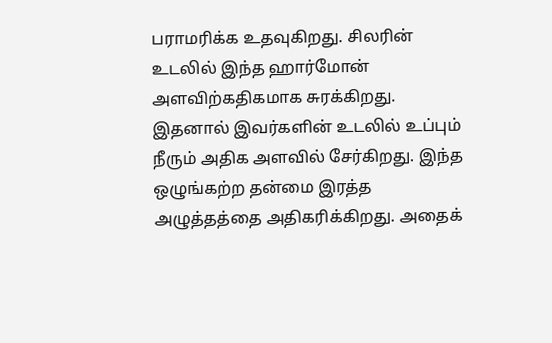பராமரிக்க உதவுகிறது. சிலரின் உடலில் இந்த ஹார்மோன் அளவிற்கதிகமாக சுரக்கிறது. இதனால் இவர்களின் உடலில் உப்பும் நீரும் அதிக அளவில் சேர்கிறது. இந்த ஒழுங்கற்ற தன்மை இரத்த அழுத்தத்தை அதிகரிக்கிறது. அதைக்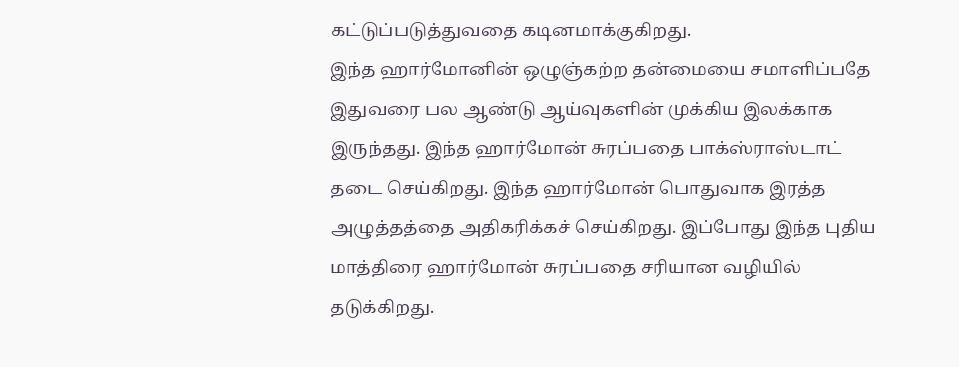கட்டுப்படுத்துவதை கடினமாக்குகிறது.
இந்த ஹார்மோனின் ஒழுஞ்கற்ற தன்மையை சமாளிப்பதே இதுவரை பல ஆண்டு ஆய்வுகளின் முக்கிய இலக்காக இருந்தது. இந்த ஹார்மோன் சுரப்பதை பாக்ஸ்ராஸ்டாட் தடை செய்கிறது. இந்த ஹார்மோன் பொதுவாக இரத்த அழுத்தத்தை அதிகரிக்கச் செய்கிறது. இப்போது இந்த புதிய மாத்திரை ஹார்மோன் சுரப்பதை சரியான வழியில் தடுக்கிறது.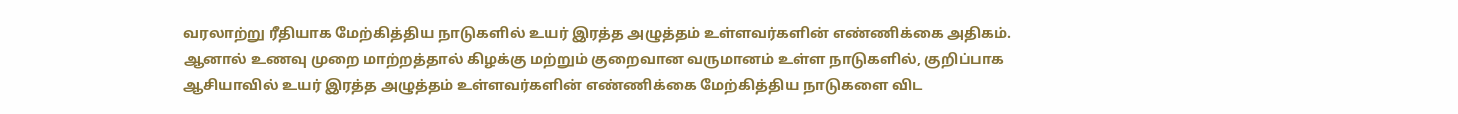வரலாற்று ரீதியாக மேற்கித்திய நாடுகளில் உயர் இரத்த அழுத்தம் உள்ளவர்களின் எண்ணிக்கை அதிகம்.
ஆனால் உணவு முறை மாற்றத்தால் கிழக்கு மற்றும் குறைவான வருமானம் உள்ள நாடுகளில், குறிப்பாக ஆசியாவில் உயர் இரத்த அழுத்தம் உள்ளவர்களின் எண்ணிக்கை மேற்கித்திய நாடுகளை விட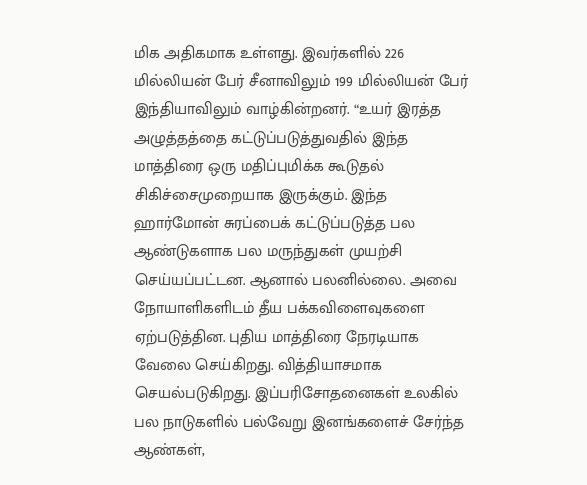மிக அதிகமாக உள்ளது. இவர்களில் 226 மில்லியன் பேர் சீனாவிலும் 199 மில்லியன் பேர் இந்தியாவிலும் வாழ்கின்றனர். “உயர் இரத்த அழுத்தத்தை கட்டுப்படுத்துவதில் இந்த மாத்திரை ஒரு மதிப்புமிக்க கூடுதல் சிகிச்சைமுறையாக இருக்கும். இந்த ஹார்மோன் சுரப்பைக் கட்டுப்படுத்த பல ஆண்டுகளாக பல மருந்துகள் முயற்சி செய்யப்பட்டன. ஆனால் பலனில்லை. அவை நோயாளிகளிடம் தீய பக்கவிளைவுகளை ஏற்படுத்தின. புதிய மாத்திரை நேரடியாக வேலை செய்கிறது. வித்தியாசமாக செயல்படுகிறது. இப்பரிசோதனைகள் உலகில் பல நாடுகளில் பல்வேறு இனங்களைச் சேர்ந்த ஆண்கள்,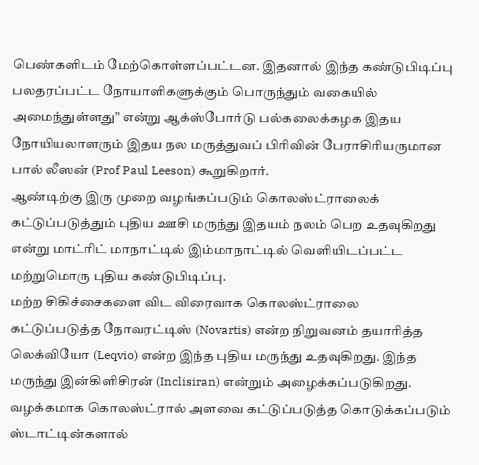பெண்களிடம் மேற்கொள்ளப்பட்டன. இதனால் இந்த கண்டுபிடிப்பு பலதரப்பட்ட நோயாளிகளுக்கும் பொருந்தும் வகையில் அமைந்துள்ளது” என்று ஆக்ஸ்போர்டு பல்கலைக்கழக இதய நோயியலாளரும் இதய நல மருத்துவப் பிரிவின் பேராசிரியருமான பால் லீஸன் (Prof Paul Leeson) கூறுகிறார்.
ஆண்டிற்கு இரு முறை வழங்கப்படும் கொலஸ்ட்ராலைக் கட்டுப்படுத்தும் புதிய ஊசி மருந்து இதயம் நலம் பெற உதவுகிறது என்று மாட்ரிட் மாநாட்டில் இம்மாநாட்டில் வெளியிடப்பட்ட மற்றுமொரு புதிய கண்டுபிடிப்பு.
மற்ற சிகிச்சைகளை விட விரைவாக கொலஸ்ட்ராலை கட்டுப்படுத்த நோவரட்டிஸ் (Novartis) என்ற நிறுவனம் தயாரித்த லெக்வியோ (Leqvio) என்ற இந்த புதிய மருந்து உதவுகிறது. இந்த மருந்து இன்கிளிசிரன் (Inclisiran) என்றும் அழைக்கப்படுகிறது. வழக்கமாக கொலஸ்ட்ரால் அளவை கட்டுப்படுத்த கொடுக்கப்படும் ஸ்டாட்டின்களால்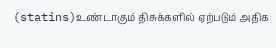(statins)உண்டாகும் திசுக்களில் ஏற்படும் அதிக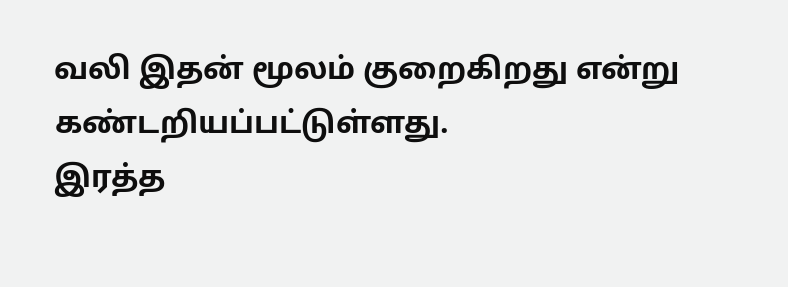வலி இதன் மூலம் குறைகிறது என்று கண்டறியப்பட்டுள்ளது.
இரத்த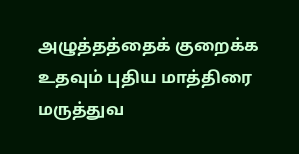அழுத்தத்தைக் குறைக்க உதவும் புதிய மாத்திரை மருத்துவ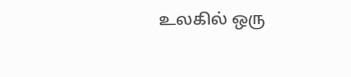உலகில் ஒரு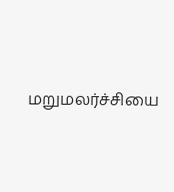மறுமலர்ச்சியை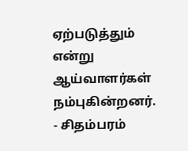ஏற்படுத்தும் என்று ஆய்வாளர்கள் நம்புகின்றனர்.
- சிதம்பரம்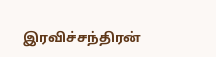இரவிச்சந்திரன்